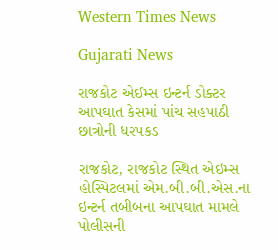Western Times News

Gujarati News

રાજકોટ એઈમ્સ ઇન્ટર્ન ડોક્ટર આપઘાત કેસમાં પાંચ સહપાઠી છાત્રોની ધરપકડ

રાજકોટ, રાજકોટ સ્થિત એઇમ્સ હોસ્પિટલમાં એમ.બી.બી.એસ.ના ઇન્ટર્ન તબીબના આપઘાત મામલે પોલીસની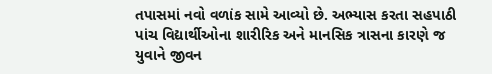તપાસમાં નવો વળાંક સામે આવ્યો છે. અભ્યાસ કરતા સહપાઠી પાંચ વિદ્યાર્થીઓના શારીરિક અને માનસિક ત્રાસના કારણે જ યુવાને જીવન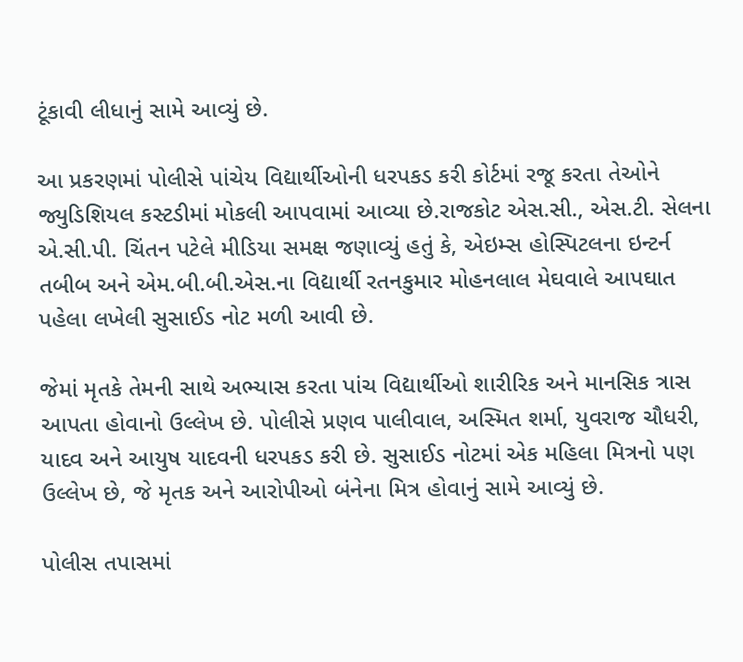ટૂંકાવી લીધાનું સામે આવ્યું છે.

આ પ્રકરણમાં પોલીસે પાંચેય વિદ્યાર્થીઓની ધરપકડ કરી કોર્ટમાં રજૂ કરતા તેઓને જ્યુડિશિયલ કસ્ટડીમાં મોકલી આપવામાં આવ્યા છે.રાજકોટ એસ.સી., એસ.ટી. સેલના એ.સી.પી. ચિંતન પટેલે મીડિયા સમક્ષ જણાવ્યું હતું કે, એઇમ્સ હોસ્પિટલના ઇન્ટર્ન તબીબ અને એમ.બી.બી.એસ.ના વિદ્યાર્થી રતનકુમાર મોહનલાલ મેઘવાલે આપઘાત પહેલા લખેલી સુસાઈડ નોટ મળી આવી છે.

જેમાં મૃતકે તેમની સાથે અભ્યાસ કરતા પાંચ વિદ્યાર્થીઓ શારીરિક અને માનસિક ત્રાસ આપતા હોવાનો ઉલ્લેખ છે. પોલીસે પ્રણવ પાલીવાલ, અસ્મિત શર્મા, યુવરાજ ચૌધરી, યાદવ અને આયુષ યાદવની ધરપકડ કરી છે. સુસાઈડ નોટમાં એક મહિલા મિત્રનો પણ ઉલ્લેખ છે, જે મૃતક અને આરોપીઓ બંનેના મિત્ર હોવાનું સામે આવ્યું છે.

પોલીસ તપાસમાં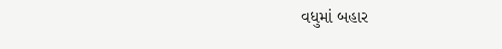વધુમાં બહાર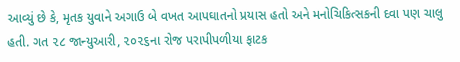આવ્યું છે કે, મૃતક યુવાને અગાઉ બે વખત આપઘાતનો પ્રયાસ હતો અને મનોચિકિત્સકની દવા પણ ચાલુ હતી. ગત ૨૮ જાન્યુઆરી, ૨૦૨૬ના રોજ પરાપીપળીયા ફાટક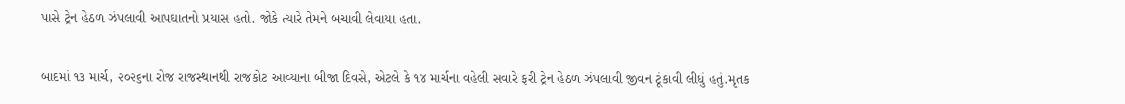પાસે ટ્રેન હેઠળ ઝંપલાવી આપઘાતનો પ્રયાસ હતો. જોકે ત્યારે તેમને બચાવી લેવાયા હતા.

બાદમાં ૧૩ માર્ચ, ૨૦૨૬ના રોજ રાજસ્થાનથી રાજકોટ આવ્યાના બીજા દિવસે, એટલે કે ૧૪ માર્ચના વહેલી સવારે ફરી ટ્રેન હેઠળ ઝંપલાવી જીવન ટૂંકાવી લીધું હતું.મૃતક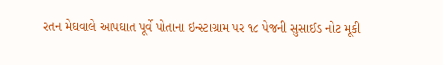રતન મેઘવાલે આપઘાત પૂર્વે પોતાના ઇન્સ્ટાગ્રામ પર ૧૮ પેજની સુસાઈડ નોટ મૂકી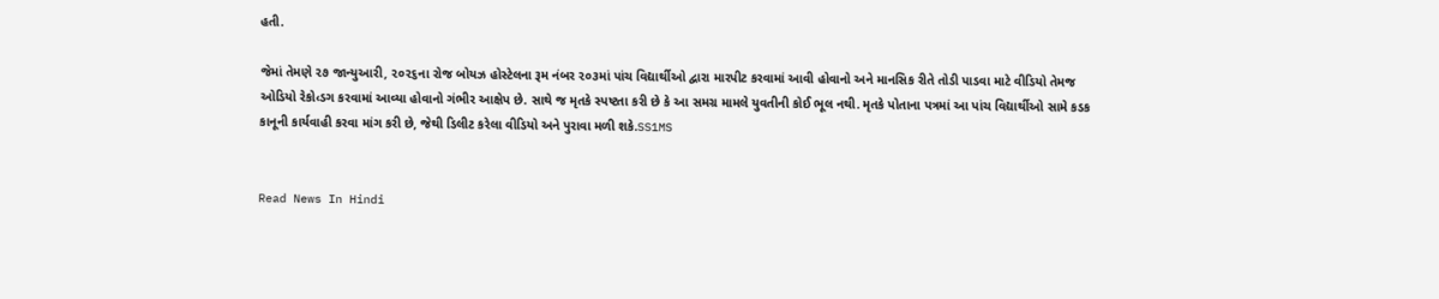હતી.

જેમાં તેમણે ૨૭ જાન્યુઆરી, ૨૦૨૬ના રોજ બોયઝ હોસ્ટેલના રૂમ નંબર ૨૦૩માં પાંચ વિદ્યાર્થીઓ દ્વારા મારપીટ કરવામાં આવી હોવાનો અને માનસિક રીતે તોડી પાડવા માટે વીડિયો તેમજ ઓડિયો રેકો‹ડગ કરવામાં આવ્યા હોવાનો ગંભીર આક્ષેપ છે. સાથે જ મૃતકે સ્પષ્ટતા કરી છે કે આ સમગ્ર મામલે યુવતીની કોઈ ભૂલ નથી. મૃતકે પોતાના પત્રમાં આ પાંચ વિદ્યાર્થીઓ સામે કડક કાનૂની કાર્યવાહી કરવા માંગ કરી છે, જેથી ડિલીટ કરેલા વીડિયો અને પુરાવા મળી શકે.SS1MS


Read News In Hindi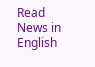Read News in English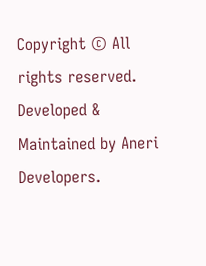Copyright © All rights reserved. Developed & Maintained by Aneri Developers.